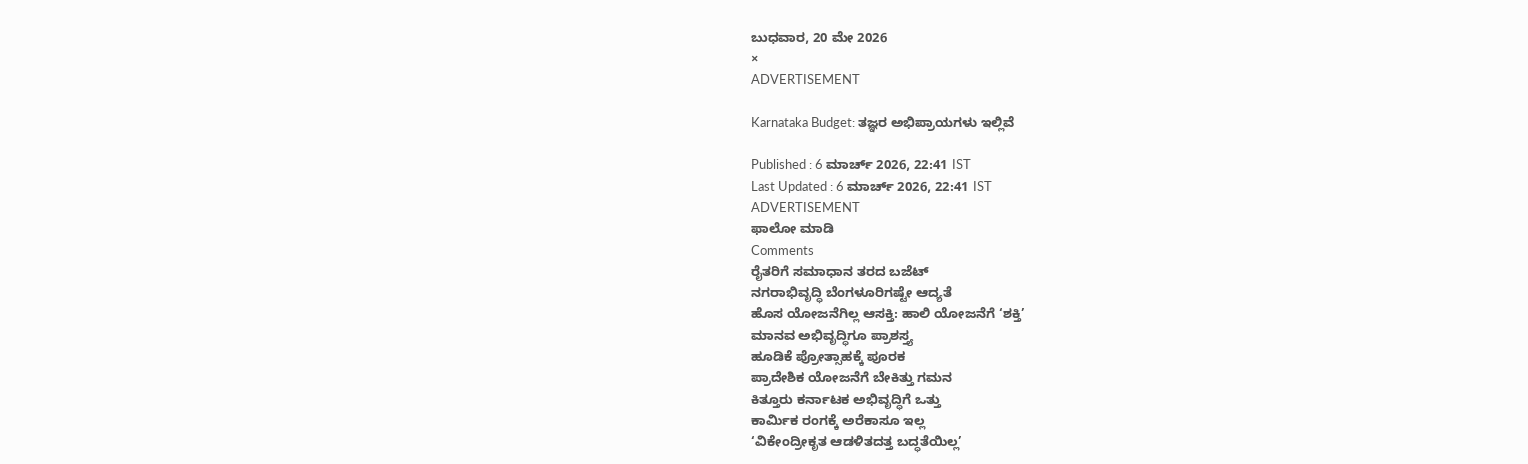ಬುಧವಾರ, 20 ಮೇ 2026
×
ADVERTISEMENT

Karnataka Budget: ತಜ್ಞರ ಅಭಿಪ್ರಾಯಗಳು ಇಲ್ಲಿವೆ

Published : 6 ಮಾರ್ಚ್ 2026, 22:41 IST
Last Updated : 6 ಮಾರ್ಚ್ 2026, 22:41 IST
ADVERTISEMENT
ಫಾಲೋ ಮಾಡಿ
Comments
ರೈತರಿಗೆ ಸಮಾಧಾನ ತರದ ಬಜೆಟ್‌
ನಗರಾಭಿವೃದ್ಧಿ ಬೆಂಗಳೂರಿಗಷ್ಟೇ ಆದ್ಯತೆ
ಹೊಸ ಯೋಜನೆಗಿಲ್ಲ ಆಸಕ್ತಿ: ಹಾಲಿ ಯೋಜನೆಗೆ ‘ಶಕ್ತಿ’
ಮಾನವ ಅಭಿವೃದ್ಧಿಗೂ ಪ್ರಾಶಸ್ತ್ಯ
ಹೂಡಿಕೆ ಪ್ರೋತ್ಸಾಹಕ್ಕೆ ಪೂರಕ
ಪ್ರಾದೇಶಿಕ ಯೋಜನೆಗೆ ಬೇಕಿತ್ತು ಗಮನ
ಕಿತ್ತೂರು ಕರ್ನಾಟಕ ಅಭಿವೃದ್ಧಿಗೆ ಒತ್ತು
ಕಾರ್ಮಿಕ ರಂಗಕ್ಕೆ ಅರೆಕಾಸೂ ಇಲ್ಲ
‘ವಿಕೇಂದ್ರೀಕೃತ ಆಡಳಿತದತ್ತ ಬದ್ಧತೆಯಿಲ್ಲ’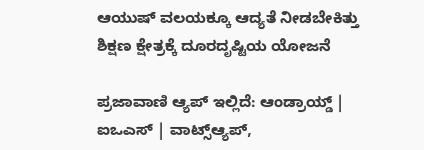ಆಯುಷ್ ವಲಯಕ್ಕೂ ಆದ್ಯತೆ ನೀಡಬೇಕಿತ್ತು
ಶಿಕ್ಷಣ ಕ್ಷೇತ್ರಕ್ಕೆ ದೂರದೃಷ್ಟಿಯ ಯೋಜನೆ

ಪ್ರಜಾವಾಣಿ ಆ್ಯಪ್ ಇಲ್ಲಿದೆ: ಆಂಡ್ರಾಯ್ಡ್ | ಐಒಎಸ್ | ವಾಟ್ಸ್ಆ್ಯಪ್,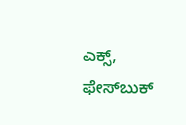ಎಕ್ಸ್, ಫೇಸ್‌ಬುಕ್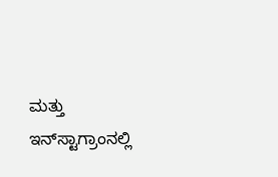ಮತ್ತು ಇನ್‌ಸ್ಟಾಗ್ರಾಂನಲ್ಲಿ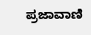ಪ್ರಜಾವಾಣಿ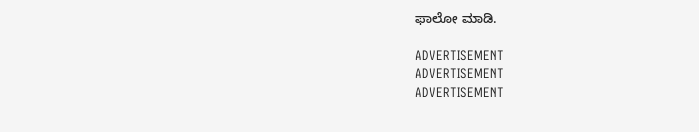ಫಾಲೋ ಮಾಡಿ.

ADVERTISEMENT
ADVERTISEMENT
ADVERTISEMENT